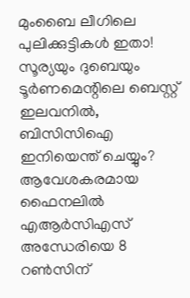മുംബൈ ലീഗിലെ പുലിക്കുട്ടികൾ ഇതാ! സൂര്യയും ദുബെയും ടൂർണമെന്റിലെ ബെസ്റ്റ് ഇലവനിൽ, ബിസിസിഐ ഇനിയെന്ത് ചെയ്യും?
ആവേശകരമായ ഫൈനലിൽ എആർസിഎസ് അന്ധേരിയെ 8 റൺസിന്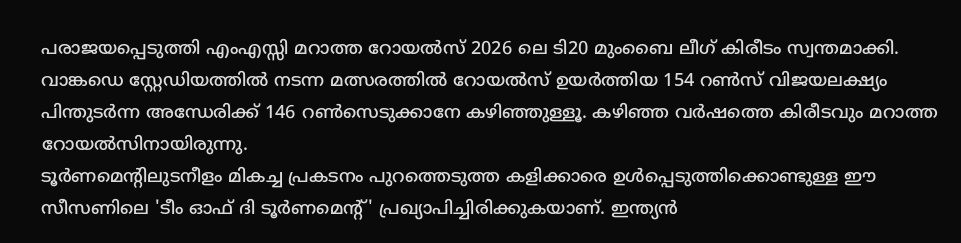പരാജയപ്പെടുത്തി എംഎസ്സി മറാത്ത റോയൽസ് 2026 ലെ ടി20 മുംബൈ ലീഗ് കിരീടം സ്വന്തമാക്കി. വാങ്കഡെ സ്റ്റേഡിയത്തിൽ നടന്ന മത്സരത്തിൽ റോയൽസ് ഉയർത്തിയ 154 റൺസ് വിജയലക്ഷ്യം പിന്തുടർന്ന അന്ധേരിക്ക് 146 റൺസെടുക്കാനേ കഴിഞ്ഞുള്ളൂ. കഴിഞ്ഞ വർഷത്തെ കിരീടവും മറാത്ത റോയൽസിനായിരുന്നു.
ടൂർണമെന്റിലുടനീളം മികച്ച പ്രകടനം പുറത്തെടുത്ത കളിക്കാരെ ഉൾപ്പെടുത്തിക്കൊണ്ടുള്ള ഈ സീസണിലെ 'ടീം ഓഫ് ദി ടൂർണമെന്റ്' പ്രഖ്യാപിച്ചിരിക്കുകയാണ്. ഇന്ത്യൻ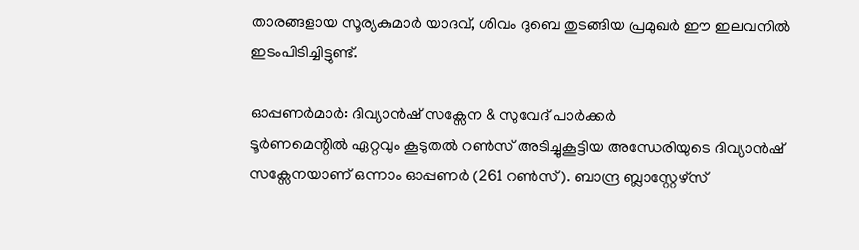താരങ്ങളായ സൂര്യകുമാർ യാദവ്, ശിവം ദുബെ തുടങ്ങിയ പ്രമുഖർ ഈ ഇലവനിൽ ഇടംപിടിച്ചിട്ടുണ്ട്.

ഓപ്പണർമാർ: ദിവ്യാൻഷ് സക്സേന & സുവേദ് പാർക്കർ
ടൂർണമെന്റിൽ ഏറ്റവും കൂടുതൽ റൺസ് അടിച്ചുകൂട്ടിയ അന്ധേരിയുടെ ദിവ്യാൻഷ് സക്സേനയാണ് ഒന്നാം ഓപ്പണർ (261 റൺസ്). ബാന്ദ്ര ബ്ലാസ്റ്റേഴ്സ്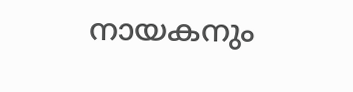നായകനും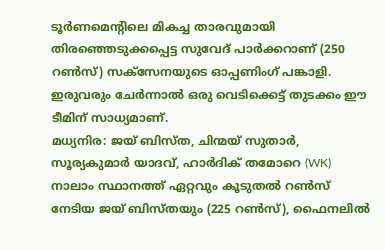ടൂർണമെന്റിലെ മികച്ച താരവുമായി തിരഞ്ഞെടുക്കപ്പെട്ട സുവേദ് പാർക്കറാണ് (250 റൺസ്) സക്സേനയുടെ ഓപ്പണിംഗ് പങ്കാളി. ഇരുവരും ചേർന്നാൽ ഒരു വെടിക്കെട്ട് തുടക്കം ഈ ടീമിന് സാധ്യമാണ്.
മധ്യനിര: ജയ് ബിസ്ത, ചിന്മയ് സുതാർ, സൂര്യകുമാർ യാദവ്, ഹാർദിക് തമോറെ (WK)
നാലാം സ്ഥാനത്ത് ഏറ്റവും കൂടുതൽ റൺസ് നേടിയ ജയ് ബിസ്തയും (225 റൺസ്), ഫൈനലിൽ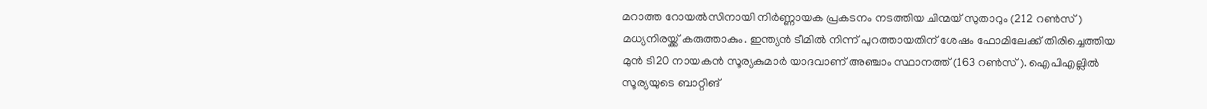മറാത്ത റോയൽസിനായി നിർണ്ണായക പ്രകടനം നടത്തിയ ചിന്മയ് സുതാറും (212 റൺസ്) മധ്യനിരയ്ക്ക് കരുത്താകും. ഇന്ത്യൻ ടീമിൽ നിന്ന് പുറത്തായതിന് ശേഷം ഫോമിലേക്ക് തിരിച്ചെത്തിയ മുൻ ടി20 നായകൻ സൂര്യകുമാർ യാദവാണ് അഞ്ചാം സ്ഥാനത്ത് (163 റൺസ്). ഐപിഎല്ലിൽ സൂര്യയുടെ ബാറ്റിങ്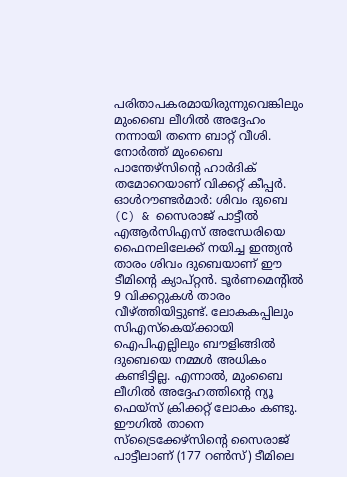പരിതാപകരമായിരുന്നുവെങ്കിലും മുംബൈ ലീഗിൽ അദ്ദേഹം നന്നായി തന്നെ ബാറ്റ് വീശി. നോർത്ത് മുംബൈ പാന്തേഴ്സിന്റെ ഹാർദിക് തമോറെയാണ് വിക്കറ്റ് കീപ്പർ.
ഓൾറൗണ്ടർമാർ: ശിവം ദുബെ (C) & സൈരാജ് പാട്ടീൽ
എആർസിഎസ് അന്ധേരിയെ ഫൈനലിലേക്ക് നയിച്ച ഇന്ത്യൻ താരം ശിവം ദുബെയാണ് ഈ ടീമിന്റെ ക്യാപ്റ്റൻ. ടൂർണമെന്റിൽ 9 വിക്കറ്റുകൾ താരം വീഴ്ത്തിയിട്ടുണ്ട്. ലോകകപ്പിലും സിഎസ്കെയ്ക്കായി ഐപിഎല്ലിലും ബൗളിങ്ങിൽ ദുബെയെ നമ്മൾ അധികം കണ്ടിട്ടില്ല. എന്നാൽ, മുംബൈ ലീഗിൽ അദ്ദേഹത്തിന്റെ ന്യൂ ഫെയ്സ് ക്രിക്കറ്റ് ലോകം കണ്ടു. ഈഗിൽ താനെ സ്ട്രൈക്കേഴ്സിന്റെ സൈരാജ് പാട്ടീലാണ് (177 റൺസ്) ടീമിലെ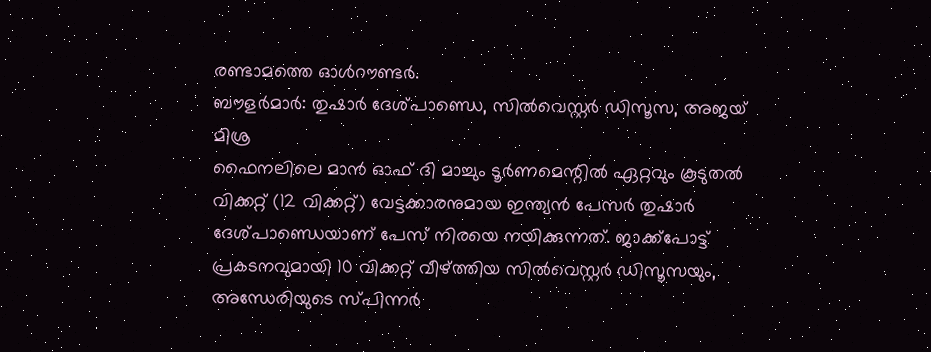രണ്ടാമത്തെ ഓൾറൗണ്ടർ.
ബൗളർമാർ: തുഷാർ ദേശ്പാണ്ഡെ, സിൽവെസ്റ്റർ ഡിസൂസ, അജയ് മിശ്ര
ഫൈനലിലെ മാൻ ഓഫ് ദി മാച്ചും ടൂർണമെന്റിൽ ഏറ്റവും കൂടുതൽ വിക്കറ്റ് (12 വിക്കറ്റ്) വേട്ടക്കാരനുമായ ഇന്ത്യൻ പേസർ തുഷാർ ദേശ്പാണ്ഡെയാണ് പേസ് നിരയെ നയിക്കുന്നത്. ജാക്ക്പോട്ട് പ്രകടനവുമായി 10 വിക്കറ്റ് വീഴ്ത്തിയ സിൽവെസ്റ്റർ ഡിസൂസയും, അന്ധേരിയുടെ സ്പിന്നർ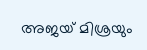അജയ് മിശ്രയും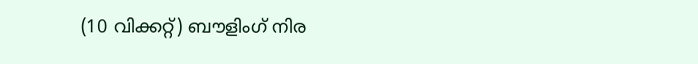(10 വിക്കറ്റ്) ബൗളിംഗ് നിര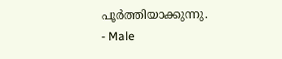പൂർത്തിയാക്കുന്നു.
- Male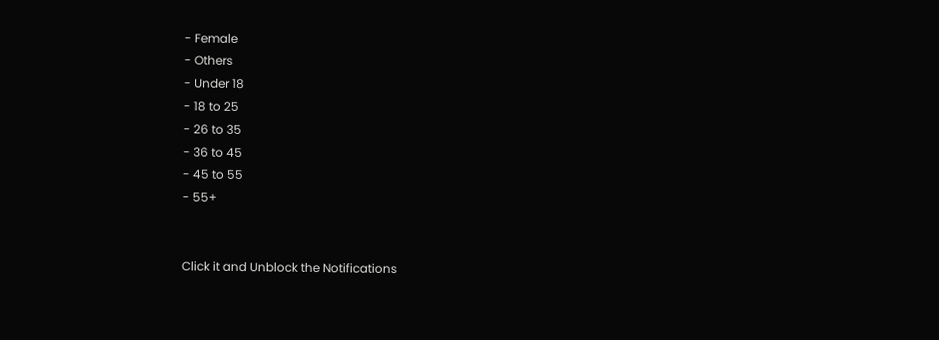- Female
- Others
- Under 18
- 18 to 25
- 26 to 35
- 36 to 45
- 45 to 55
- 55+


Click it and Unblock the Notifications